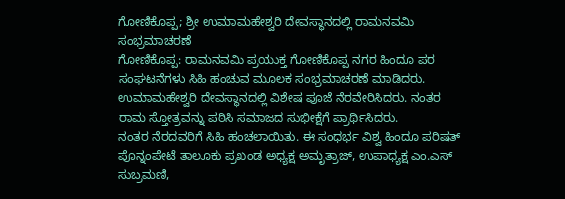ಗೋಣಿಕೊಪ್ಪ; ಶ್ರೀ ಉಮಾಮಹೇಶ್ವರಿ ದೇವಸ್ಥಾನದಲ್ಲಿ ರಾಮನವಮಿ ಸಂಭ್ರಮಾಚರಣೆ
ಗೋಣಿಕೊಪ್ಪ: ರಾಮನವಮಿ ಪ್ರಯುಕ್ತ ಗೋಣಿಕೊಪ್ಪ ನಗರ ಹಿಂದೂ ಪರ ಸಂಘಟನೆಗಳು ಸಿಹಿ ಹಂಚುವ ಮೂಲಕ ಸಂಭ್ರಮಾಚರಣೆ ಮಾಡಿದರು. ಉಮಾಮಹೇಶ್ವರಿ ದೇವಸ್ಥಾನದಲ್ಲಿ ವಿಶೇಷ ಪೂಜೆ ನೆರವೇರಿಸಿದರು. ನಂತರ ರಾಮ ಸ್ತೋತ್ರವನ್ನು ಪಠಿಸಿ ಸಮಾಜದ ಸುಭೀಕ್ಷೆಗೆ ಪ್ರಾರ್ಥಿಸಿದರು.
ನಂತರ ನೆರದವರಿಗೆ ಸಿಹಿ ಹಂಚಲಾಯಿತು. ಈ ಸಂಧರ್ಭ ವಿಶ್ವ ಹಿಂದೂ ಪರಿಷತ್ ಪೊನ್ನಂಪೇಟೆ ತಾಲೂಕು ಪ್ರಖಂಡ ಅಧ್ಯಕ್ಷ ಅಮೃತ್ರಾಜ್, ಉಪಾಧ್ಯಕ್ಷ ಎಂ.ಎಸ್ ಸುಬ್ರಮಣಿ,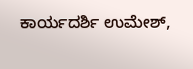ಕಾರ್ಯದರ್ಶಿ ಉಮೇಶ್,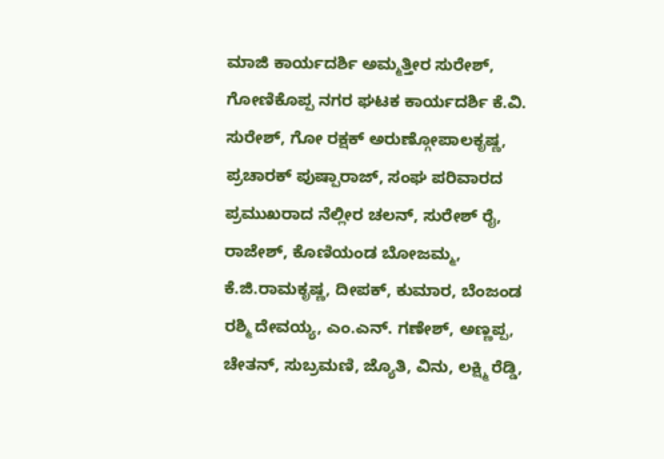ಮಾಜಿ ಕಾರ್ಯದರ್ಶಿ ಅಮ್ಮತ್ತೀರ ಸುರೇಶ್, ಗೋಣಿಕೊಪ್ಪ ನಗರ ಘಟಕ ಕಾರ್ಯದರ್ಶಿ ಕೆ.ವಿ. ಸುರೇಶ್, ಗೋ ರಕ್ಷಕ್ ಅರುಣ್ಗೋಪಾಲಕೃಷ್ಣ, ಪ್ರಚಾರಕ್ ಪುಷ್ಪಾರಾಜ್, ಸಂಘ ಪರಿವಾರದ ಪ್ರಮುಖರಾದ ನೆಲ್ಲೀರ ಚಲನ್, ಸುರೇಶ್ ರೈ, ರಾಜೇಶ್, ಕೊಣಿಯಂಡ ಬೋಜಮ್ಮ, ಕೆ.ಜಿ.ರಾಮಕೃಷ್ಣ, ದೀಪಕ್, ಕುಮಾರ, ಬೆಂಜಂಡ ರಶ್ಮಿ ದೇವಯ್ಯ, ಎಂ.ಎನ್. ಗಣೇಶ್, ಅಣ್ಣಪ್ಪ, ಚೇತನ್, ಸುಬ್ರಮಣಿ, ಜ್ಯೊತಿ, ವಿನು, ಲಕ್ಷ್ಮಿ ರೆಡ್ಡಿ,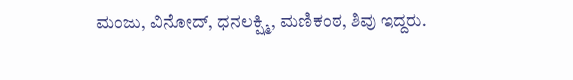ಮಂಜು, ವಿನೋದ್, ಧನಲಕ್ಷ್ಮಿ, ಮಣಿಕಂಠ, ಶಿವು ಇದ್ದರು.